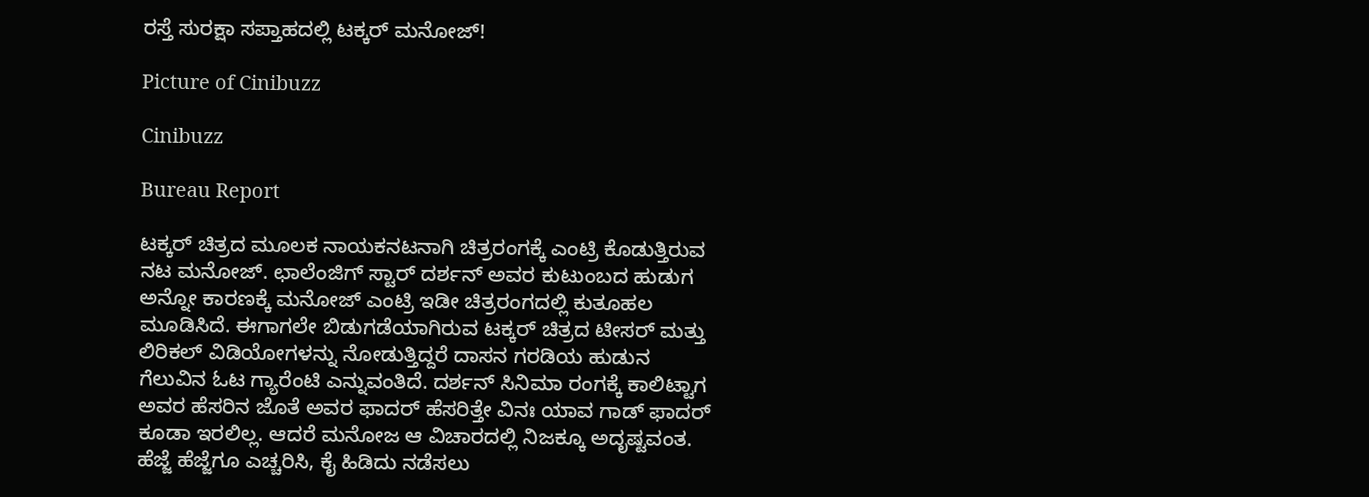ರಸ್ತೆ ಸುರಕ್ಷಾ ಸಪ್ತಾಹದಲ್ಲಿ ಟಕ್ಕರ್ ಮನೋಜ್!

Picture of Cinibuzz

Cinibuzz

Bureau Report

ಟಕ್ಕರ್ ಚಿತ್ರದ ಮೂಲಕ ನಾಯಕನಟನಾಗಿ ಚಿತ್ರರಂಗಕ್ಕೆ ಎಂಟ್ರಿ ಕೊಡುತ್ತಿರುವ ನಟ ಮನೋಜ್. ಛಾಲೆಂಜಿಗ್ ಸ್ಟಾರ್ ದರ್ಶನ್ ಅವರ ಕುಟುಂಬದ ಹುಡುಗ ಅನ್ನೋ ಕಾರಣಕ್ಕೆ ಮನೋಜ್ ಎಂಟ್ರಿ ಇಡೀ ಚಿತ್ರರಂಗದಲ್ಲಿ ಕುತೂಹಲ ಮೂಡಿಸಿದೆ. ಈಗಾಗಲೇ ಬಿಡುಗಡೆಯಾಗಿರುವ ಟಕ್ಕರ್ ಚಿತ್ರದ ಟೀಸರ್ ಮತ್ತು ಲಿರಿಕಲ್ ವಿಡಿಯೋಗಳನ್ನು ನೋಡುತ್ತಿದ್ದರೆ ದಾಸನ ಗರಡಿಯ ಹುಡುನ ಗೆಲುವಿನ ಓಟ ಗ್ಯಾರೆಂಟಿ ಎನ್ನುವಂತಿದೆ. ದರ್ಶನ್ ಸಿನಿಮಾ ರಂಗಕ್ಕೆ ಕಾಲಿಟ್ಟಾಗ ಅವರ ಹೆಸರಿನ ಜೊತೆ ಅವರ ಫಾದರ್ ಹೆಸರಿತ್ತೇ ವಿನಃ ಯಾವ ಗಾಡ್ ಫಾದರ್ ಕೂಡಾ ಇರಲಿಲ್ಲ. ಆದರೆ ಮನೋಜ ಆ ವಿಚಾರದಲ್ಲಿ ನಿಜಕ್ಕೂ ಅದೃಷ್ಟವಂತ. ಹೆಜ್ಜೆ ಹೆಜ್ಜೆಗೂ ಎಚ್ಚರಿಸಿ, ಕೈ ಹಿಡಿದು ನಡೆಸಲು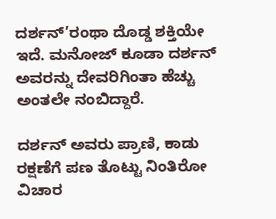ದರ್ಶನ್’ರಂಥಾ ದೊಡ್ಡ ಶಕ್ತಿಯೇ ಇದೆ. ಮನೋಜ್ ಕೂಡಾ ದರ್ಶನ್ ಅವರನ್ನು ದೇವರಿಗಿಂತಾ ಹೆಚ್ಚು ಅಂತಲೇ ನಂಬಿದ್ದಾರೆ.

ದರ್ಶನ್ ಅವರು ಪ್ರಾಣಿ, ಕಾಡು ರಕ್ಷಣೆಗೆ ಪಣ ತೊಟ್ಟು ನಿಂತಿರೋ ವಿಚಾರ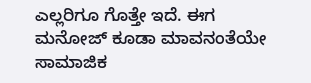ಎಲ್ಲರಿಗೂ ಗೊತ್ತೇ ಇದೆ. ಈಗ ಮನೋಜ್ ಕೂಡಾ ಮಾವನಂತೆಯೇ ಸಾಮಾಜಿಕ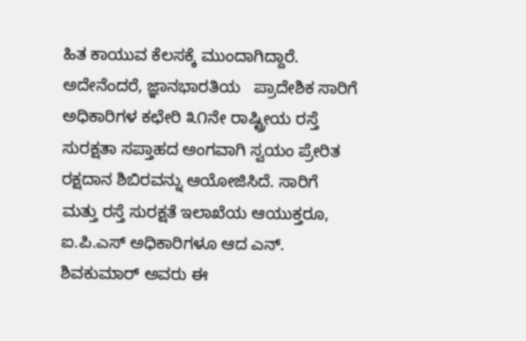ಹಿತ ಕಾಯುವ ಕೆಲಸಕ್ಕೆ ಮುಂದಾಗಿದ್ದಾರೆ. ಅದೇನೆಂದರೆ, ಜ್ಞಾನಭಾರತಿಯ   ಪ್ರಾದೇಶಿಕ ಸಾರಿಗೆ ಅಧಿಕಾರಿಗಳ ಕಛೇರಿ ೩೧ನೇ ರಾಷ್ಟ್ರೀಯ ರಸ್ತೆ ಸುರಕ್ಷತಾ ಸಪ್ತಾಹದ ಅಂಗವಾಗಿ ಸ್ವಯಂ ಪ್ರೇರಿತ ರಕ್ಷದಾನ ಶಿಬಿರವನ್ನು ಆಯೋಜಿಸಿದೆ. ಸಾರಿಗೆ ಮತ್ತು ರಸ್ತೆ ಸುರಕ್ಷತೆ ಇಲಾಖೆಯ ಆಯುಕ್ತರೂ, ಐ.ಪಿ.ಎಸ್ ಅಧಿಕಾರಿಗಳೂ ಆದ ಎನ್. ಶಿವಕುಮಾರ್ ಅವರು ಈ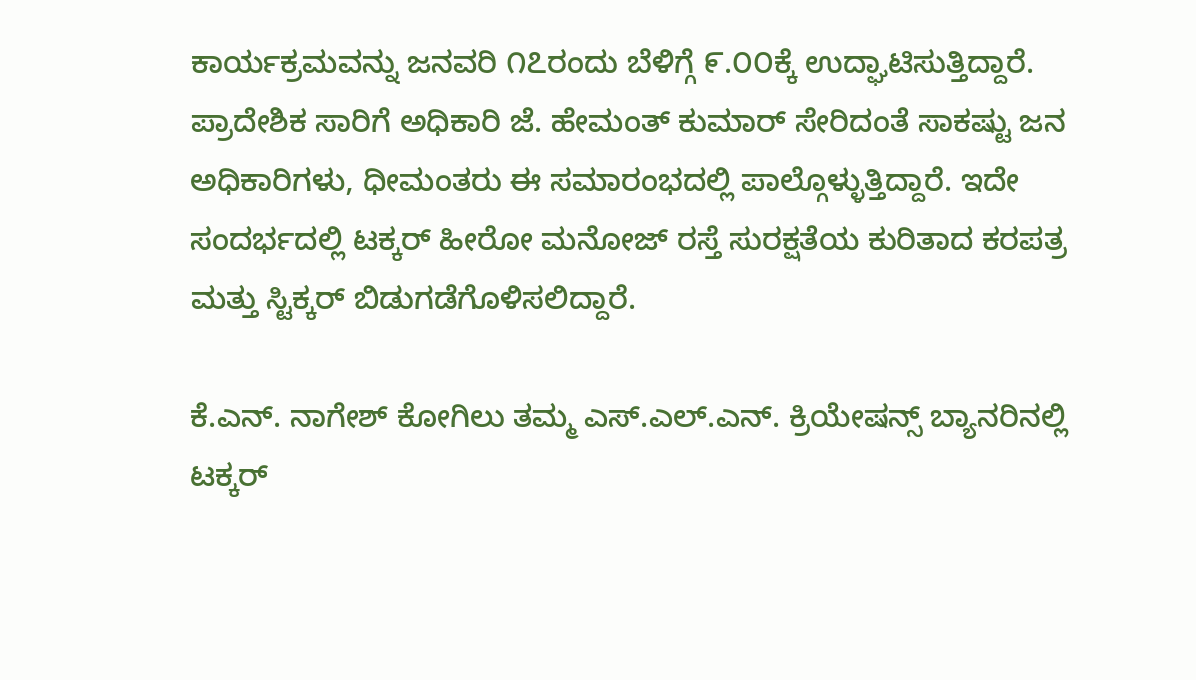ಕಾರ್ಯಕ್ರಮವನ್ನು ಜನವರಿ ೧೭ರಂದು ಬೆಳಿಗ್ಗೆ ೯.೦೦ಕ್ಕೆ ಉದ್ಘಾಟಿಸುತ್ತಿದ್ದಾರೆ. ಪ್ರಾದೇಶಿಕ ಸಾರಿಗೆ ಅಧಿಕಾರಿ ಜೆ. ಹೇಮಂತ್ ಕುಮಾರ್ ಸೇರಿದಂತೆ ಸಾಕಷ್ಟು ಜನ ಅಧಿಕಾರಿಗಳು, ಧೀಮಂತರು ಈ ಸಮಾರಂಭದಲ್ಲಿ ಪಾಲ್ಗೊಳ್ಳುತ್ತಿದ್ದಾರೆ. ಇದೇ ಸಂದರ್ಭದಲ್ಲಿ ಟಕ್ಕರ್ ಹೀರೋ ಮನೋಜ್ ರಸ್ತೆ ಸುರಕ್ಷತೆಯ ಕುರಿತಾದ ಕರಪತ್ರ ಮತ್ತು ಸ್ಟಿಕ್ಕರ್ ಬಿಡುಗಡೆಗೊಳಿಸಲಿದ್ದಾರೆ.

ಕೆ.ಎನ್. ನಾಗೇಶ್ ಕೋಗಿಲು ತಮ್ಮ ಎಸ್.ಎಲ್.ಎನ್. ಕ್ರಿಯೇಷನ್ಸ್ ಬ್ಯಾನರಿನಲ್ಲಿ ಟಕ್ಕರ್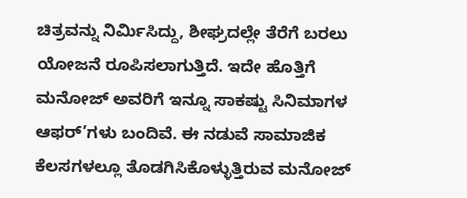ಚಿತ್ರವನ್ನು ನಿರ್ಮಿಸಿದ್ದು, ಶೀಘ್ರದಲ್ಲೇ ತೆರೆಗೆ ಬರಲು ಯೋಜನೆ ರೂಪಿಸಲಾಗುತ್ತಿದೆ. ಇದೇ ಹೊತ್ತಿಗೆ ಮನೋಜ್ ಅವರಿಗೆ ಇನ್ನೂ ಸಾಕಷ್ಟು ಸಿನಿಮಾಗಳ ಆಫರ್’ಗಳು ಬಂದಿವೆ. ಈ ನಡುವೆ ಸಾಮಾಜಿಕ ಕೆಲಸಗಳಲ್ಲೂ ತೊಡಗಿಸಿಕೊಳ್ಳುತ್ತಿರುವ ಮನೋಜ್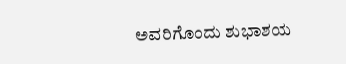ಅವರಿಗೊಂದು ಶುಭಾಶಯ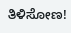ತಿಳಿಸೋಣ!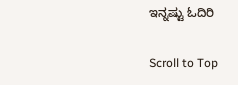ಇನ್ನಷ್ಟು ಓದಿರಿ

Scroll to Top